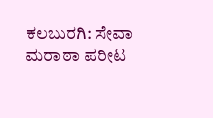ಕಲಬುರಗಿ: ಸೇವಾ ಮರಾಠಾ ಪರೀಟ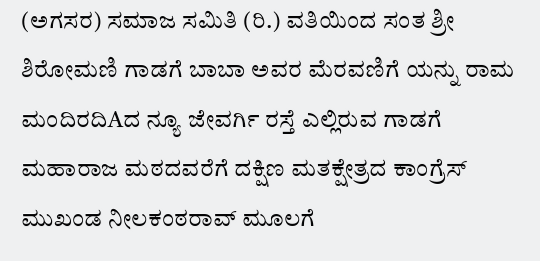(ಅಗಸರ) ಸಮಾಜ ಸಮಿತಿ (ರಿ.) ವತಿಯಿಂದ ಸಂತ ಶ್ರೀ ಶಿರೋಮಣಿ ಗಾಡಗೆ ಬಾಬಾ ಅವರ ಮೆರವಣಿಗೆ ಯನ್ನು ರಾಮ ಮಂದಿರದಿAದ ನ್ಯೂ ಜೇವರ್ಗಿ ರಸ್ತೆ ಎಲ್ಲಿರುವ ಗಾಡಗೆ ಮಹಾರಾಜ ಮಠದವರೆಗೆ ದಕ್ಷಿಣ ಮತಕ್ಷೇತ್ರದ ಕಾಂಗ್ರೆಸ್ ಮುಖಂಡ ನೀಲಕಂಠರಾವ್ ಮೂಲಗೆ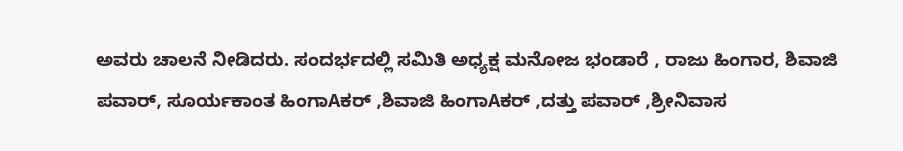ಅವರು ಚಾಲನೆ ನೀಡಿದರು. ಸಂದರ್ಭದಲ್ಲಿ ಸಮಿತಿ ಅಧ್ಯಕ್ಷ ಮನೋಜ ಭಂಡಾರೆ , ರಾಜು ಹಿಂಗಾರ, ಶಿವಾಜಿ ಪವಾರ್, ಸೂರ್ಯಕಾಂತ ಹಿಂಗಾAಕರ್ ,ಶಿವಾಜಿ ಹಿಂಗಾAಕರ್ ,ದತ್ತು ಪವಾರ್ ,ಶ್ರೀನಿವಾಸ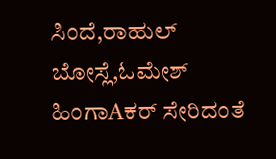ಸಿಂದೆ,ರಾಹುಲ್ ಬೋಸ್ಲೆ,ಓಮೇಶ್ ಹಿಂಗಾAಕರ್ ಸೇರಿದಂತೆ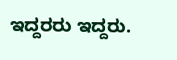ಇದ್ದರರು ಇದ್ದರು.